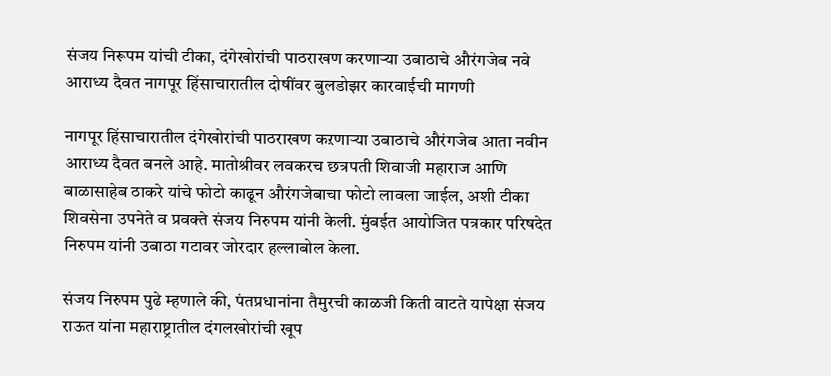संजय निरूपम यांची टीका, दंगेखोरांची पाठराखण करणाऱ्या उबाठाचे औरंगजेब नवे आराध्य दैवत नागपूर हिंसाचारातील दोषींवर बुलडोझर कारवाईची मागणी

नागपूर हिंसाचारातील दंगेखोरांची पाठराखण कऱणाऱ्या उबाठाचे औरंगजेब आता नवीन आराध्य दैवत बनले आहे. मातोश्रीवर लवकरच छत्रपती शिवाजी महाराज आणि बाळासाहेब ठाकरे यांचे फोटो काढून औरंगजेबाचा फोटो लावला जाईल, अशी टीका शिवसेना उपनेते व प्रवक्ते संजय निरुपम यांनी केली. मुंबईत आयोजित पत्रकार परिषदेत निरुपम यांनी उबाठा गटावर जोरदार हल्लाबोल केला.

संजय निरुपम पुढे म्हणाले की, पंतप्रधानांना तैमुरची काळजी किती वाटते यापेक्षा संजय राऊत यांना महाराष्ट्रातील दंगलखोरांची खूप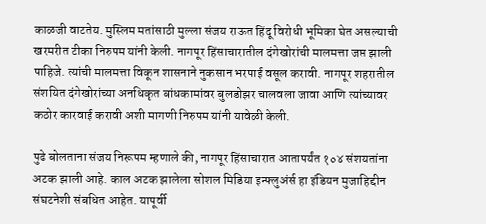काळजी वाटतेय. मुस्लिम मतांसाठी मुल्ला संजय राऊत हिंदू विरोधी भूमिका घेत असल्याची खरमरीत टीका निरुपम यांनी केली. नागपूर हिंसाचारातील दंगेखोरांची मालमत्ता जप्त झाली पाहिजे. त्यांची मालमत्ता विकून शासनाने नुकसान भरपाई वसूल करावी. नागपूर शहरातील संशयित दंगेखोरांच्या अनधिकृत बांधकामांवर बुलडोझर चालवला जावा आणि त्यांच्यावर कठोर कारवाई करावी अशी मागणी निरुपम यांनी यावेळी केली.

पुढे बोलताना संजय निरूपम म्हणाले की, नागपूर हिंसाचारात आतापर्यंत १०४ संशयतांना अटक झाली आहे. काल अटक झालेला सोशल मिडिया इन्फ्लुअंर्स हा इंडियन मुजाहिद्दीन संघटनेशी संबधित आहेत. यापूर्वी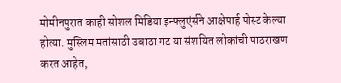मोमीनपुरात काही सोशल मिडिया इन्फ्लुएंर्सने आक्षेपार्ह पोस्ट केल्या होत्या. मुस्लिम मतांसाठी उबाठा गट या संशयित लोकांची पाठराखण करत आहेत,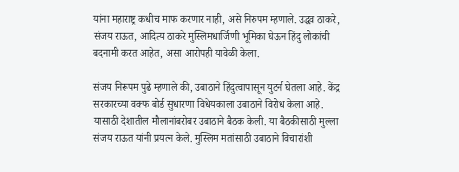यांना महाराष्ट्र कधीच माफ करणार नाही, असे निरुपम म्हणाले. उद्धव ठाकरे, संजय राऊत, आदित्य ठाकरे मुस्लिमधार्जिणी भूमिका घेऊन हिंदु लोकांची बदनामी करत आहेत, असा आरोपही यावेळी केला.

संजय निरूपम पुढे म्हणाले की, उबाठाने हिंदुत्वापासून युटर्न घेतला आहे. केंद्र सरकारच्या वक्फ बोर्ड सुधारणा विधेयकाला उबाठाने विरोध केला आहे. यासाठी देशातील मौलानांबरोबर उबाठाने बैठक केली. या बैठकीसाठी मुल्ला संजय राऊत यांनी प्रयत्न केले. मुस्लिम मतांसाठी उबाठाने विचारांशी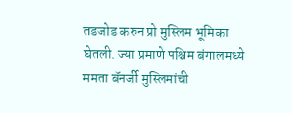तडजोड करुन प्रो मुस्लिम भूमिका घेतली. ज्या प्रमाणे पश्चिम बंगालमध्ये ममता बॅनर्जी मुस्लिमांची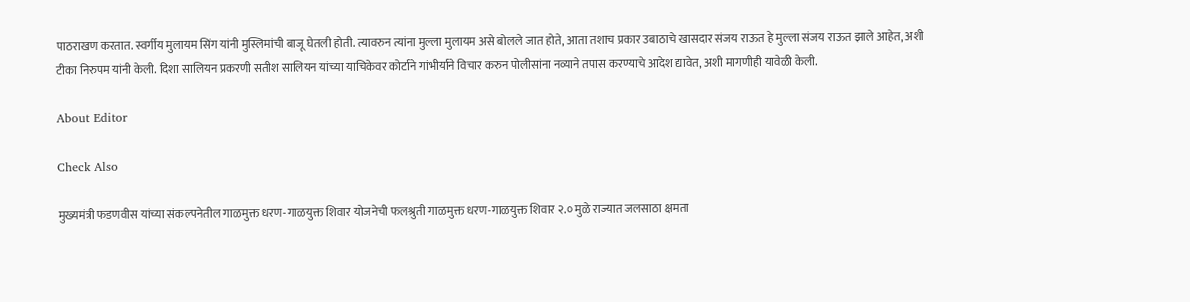पाठराखण करतात. स्वर्गीय मुलायम सिंग यांनी मुस्लिमांची बाजू घेतली होती. त्यावरुन त्यांना मुल्ला मुलायम असे बोलले जात होते, आता तशाच प्रकार उबाठाचे खासदार संजय राऊत हे मुल्ला संजय राऊत झाले आहेत, अशी टीका निरुपम यांनी केली. दिशा सालियन प्रकरणी सतीश सालियन यांच्या याचिकेवर कोर्टाने गांभीर्याने विचार करुन पोलीसांना नव्याने तपास करण्याचे आदेश द्यावेत, अशी मागणीही यावेळी केली.

About Editor

Check Also

मुख्यमंत्री फडणवीस यांच्या संकल्पनेतील गाळमुक्त धरण-गाळयुक्त शिवार योजनेची फलश्रुती गाळमुक्त धरण-गाळयुक्त शिवार २.० मुळे राज्यात जलसाठा क्षमता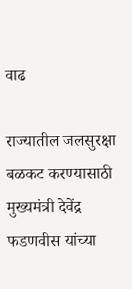वाढ

राज्यातील जलसुरक्षा बळकट करण्यासाठी मुख्यमंत्री देवेंद्र फडणवीस यांच्या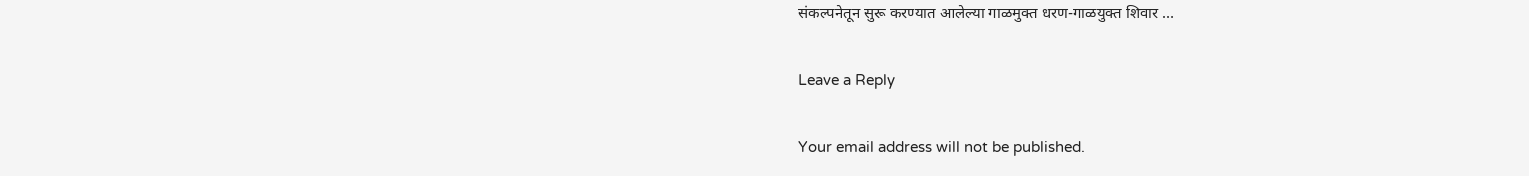संकल्पनेतून सुरू करण्यात आलेल्या गाळमुक्त धरण-गाळयुक्त शिवार …

Leave a Reply

Your email address will not be published.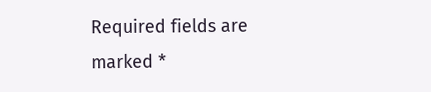Required fields are marked *